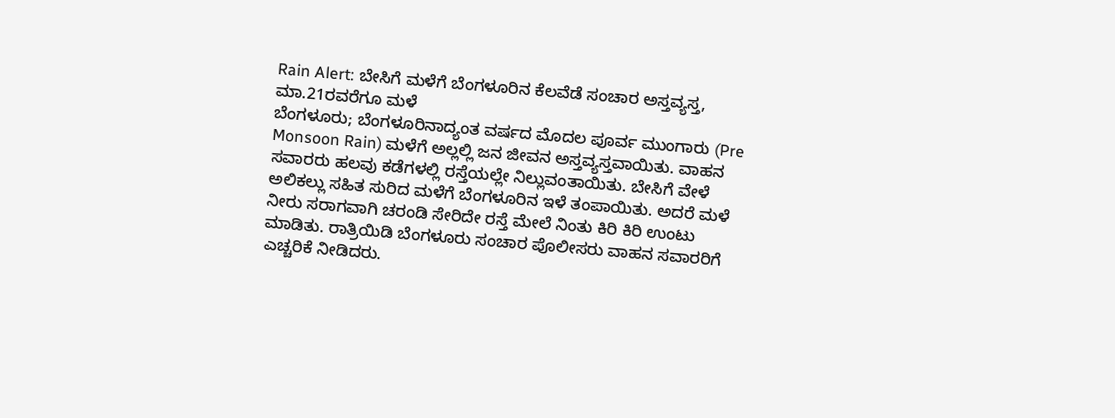Rain Alert: ಬೇಸಿಗೆ ಮಳೆಗೆ ಬೆಂಗಳೂರಿನ ಕೆಲವೆಡೆ ಸಂಚಾರ ಅಸ್ತವ್ಯಸ್ತ, ಮಾ.21ರವರೆಗೂ ಮಳೆ
ಬೆಂಗಳೂರು; ಬೆಂಗಳೂರಿನಾದ್ಯಂತ ವರ್ಷದ ಮೊದಲ ಪೂರ್ವ ಮುಂಗಾರು (Pre Monsoon Rain) ಮಳೆಗೆ ಅಲ್ಲಲ್ಲಿ ಜನ ಜೀವನ ಅಸ್ತವ್ಯಸ್ತವಾಯಿತು. ವಾಹನ ಸವಾರರು ಹಲವು ಕಡೆಗಳಲ್ಲಿ ರಸ್ತೆಯಲ್ಲೇ ನಿಲ್ಲುವಂತಾಯಿತು. ಬೇಸಿಗೆ ವೇಳೆ ಅಲಿಕಲ್ಲು ಸಹಿತ ಸುರಿದ ಮಳೆಗೆ ಬೆಂಗಳೂರಿನ ಇಳೆ ತಂಪಾಯಿತು. ಅದರೆ ಮಳೆ ನೀರು ಸರಾಗವಾಗಿ ಚರಂಡಿ ಸೇರಿದೇ ರಸ್ತೆ ಮೇಲೆ ನಿಂತು ಕಿರಿ ಕಿರಿ ಉಂಟು ಮಾಡಿತು. ರಾತ್ರಿಯಿಡಿ ಬೆಂಗಳೂರು ಸಂಚಾರ ಪೊಲೀಸರು ವಾಹನ ಸವಾರರಿಗೆ ಎಚ್ಚರಿಕೆ ನೀಡಿದರು.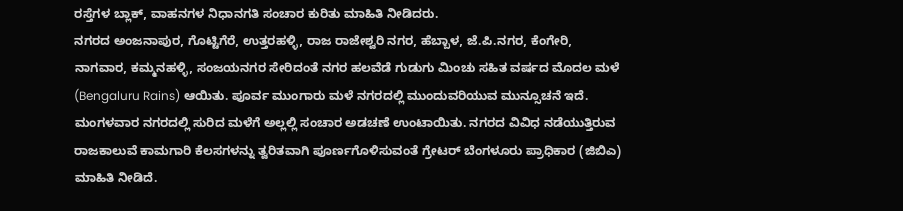ರಸ್ತೆಗಳ ಬ್ಲಾಕ್, ವಾಹನಗಳ ನಿಧಾನಗತಿ ಸಂಚಾರ ಕುರಿತು ಮಾಹಿತಿ ನೀಡಿದರು.
ನಗರದ ಅಂಜನಾಪುರ, ಗೊಟ್ಟಿಗೆರೆ, ಉತ್ತರಹಳ್ಳಿ, ರಾಜ ರಾಜೇಶ್ವರಿ ನಗರ, ಹೆಬ್ಬಾಳ, ಜೆ.ಪಿ.ನಗರ, ಕೆಂಗೇರಿ, ನಾಗವಾರ, ಕಮ್ಮನಹಳ್ಳಿ, ಸಂಜಯನಗರ ಸೇರಿದಂತೆ ನಗರ ಹಲವೆಡೆ ಗುಡುಗು ಮಿಂಚು ಸಹಿತ ವರ್ಷದ ಮೊದಲ ಮಳೆ (Bengaluru Rains) ಆಯಿತು. ಪೂರ್ವ ಮುಂಗಾರು ಮಳೆ ನಗರದಲ್ಲಿ ಮುಂದುವರಿಯುವ ಮುನ್ಸೂಚನೆ ಇದೆ. ಮಂಗಳವಾರ ನಗರದಲ್ಲಿ ಸುರಿದ ಮಳೆಗೆ ಅಲ್ಲಲ್ಲಿ ಸಂಚಾರ ಅಡಚಣೆ ಉಂಟಾಯಿತು. ನಗರದ ವಿವಿಧ ನಡೆಯುತ್ತಿರುವ ರಾಜಕಾಲುವೆ ಕಾಮಗಾರಿ ಕೆಲಸಗಳನ್ನು ತ್ವರಿತವಾಗಿ ಪೂರ್ಣಗೊಳಿಸುವಂತೆ ಗ್ರೇಟರ್ ಬೆಂಗಳೂರು ಪ್ರಾಧಿಕಾರ (ಜಿಬಿಎ) ಮಾಹಿತಿ ನೀಡಿದೆ.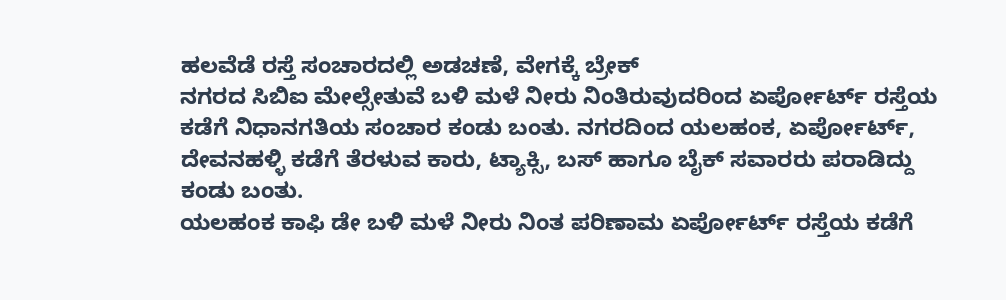ಹಲವೆಡೆ ರಸ್ತೆ ಸಂಚಾರದಲ್ಲಿ ಅಡಚಣೆ, ವೇಗಕ್ಕೆ ಬ್ರೇಕ್
ನಗರದ ಸಿಬಿಐ ಮೇಲ್ಸೇತುವೆ ಬಳಿ ಮಳೆ ನೀರು ನಿಂತಿರುವುದರಿಂದ ಏರ್ಪೋರ್ಟ್ ರಸ್ತೆಯ ಕಡೆಗೆ ನಿಧಾನಗತಿಯ ಸಂಚಾರ ಕಂಡು ಬಂತು. ನಗರದಿಂದ ಯಲಹಂಕ, ಏರ್ಪೋರ್ಟ್, ದೇವನಹಳ್ಳಿ ಕಡೆಗೆ ತೆರಳುವ ಕಾರು, ಟ್ಯಾಕ್ಸಿ, ಬಸ್ ಹಾಗೂ ಬೈಕ್ ಸವಾರರು ಪರಾಡಿದ್ದು ಕಂಡು ಬಂತು.
ಯಲಹಂಕ ಕಾಫಿ ಡೇ ಬಳಿ ಮಳೆ ನೀರು ನಿಂತ ಪರಿಣಾಮ ಏರ್ಪೋರ್ಟ್ ರಸ್ತೆಯ ಕಡೆಗೆ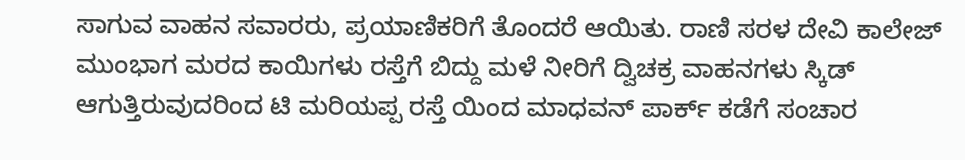ಸಾಗುವ ವಾಹನ ಸವಾರರು, ಪ್ರಯಾಣಿಕರಿಗೆ ತೊಂದರೆ ಆಯಿತು. ರಾಣಿ ಸರಳ ದೇವಿ ಕಾಲೇಜ್ ಮುಂಭಾಗ ಮರದ ಕಾಯಿಗಳು ರಸ್ತೆಗೆ ಬಿದ್ದು ಮಳೆ ನೀರಿಗೆ ದ್ವಿಚಕ್ರ ವಾಹನಗಳು ಸ್ಕಿಡ್ ಆಗುತ್ತಿರುವುದರಿಂದ ಟಿ ಮರಿಯಪ್ಪ ರಸ್ತೆ ಯಿಂದ ಮಾಧವನ್ ಪಾರ್ಕ್ ಕಡೆಗೆ ಸಂಚಾರ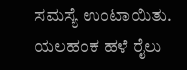ಸಮಸ್ಯೆ ಉಂಟಾಯಿತು.
ಯಲಹಂಕ ಹಳೆ ರೈಲು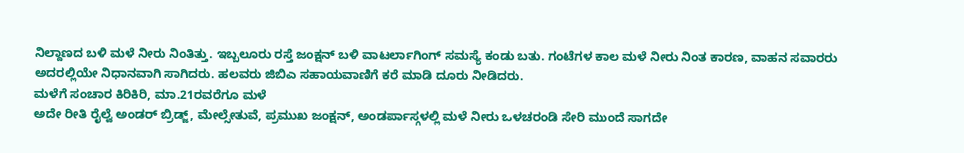ನಿಲ್ದಾಣದ ಬಳಿ ಮಳೆ ನೀರು ನಿಂತಿತ್ತು. ಇಬ್ಬಲೂರು ರಸ್ತೆ ಜಂಕ್ಷನ್ ಬಳಿ ವಾಟರ್ಲಾಗಿಂಗ್ ಸಮಸ್ಯೆ ಕಂಡು ಬತು. ಗಂಟೆಗಳ ಕಾಲ ಮಳೆ ನೀರು ನಿಂತ ಕಾರಣ, ವಾಹನ ಸವಾರರು ಅದರಲ್ಲಿಯೇ ನಿಧಾನವಾಗಿ ಸಾಗಿದರು. ಹಲವರು ಜಿಬಿಎ ಸಹಾಯವಾಣಿಗೆ ಕರೆ ಮಾಡಿ ದೂರು ನೀಡಿದರು.
ಮಳೆಗೆ ಸಂಚಾರ ಕಿರಿಕಿರಿ, ಮಾ.21ರವರೆಗೂ ಮಳೆ
ಅದೇ ರೀತಿ ರೈಲ್ವೆ ಅಂಡರ್ ಬ್ರಿಡ್ಜ್, ಮೇಲ್ಸೇತುವೆ, ಪ್ರಮುಖ ಜಂಕ್ಷನ್, ಅಂಡರ್ಪಾಸ್ಗಳಲ್ಲಿ ಮಳೆ ನೀರು ಒಳಚರಂಡಿ ಸೇರಿ ಮುಂದೆ ಸಾಗದೇ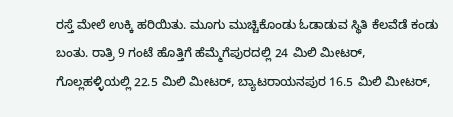ರಸ್ತೆ ಮೇಲೆ ಉಕ್ಕಿ ಹರಿಯಿತು. ಮೂಗು ಮುಚ್ಚಿಕೊಂಡು ಓಡಾಡುವ ಸ್ಥಿತಿ ಕೆಲವೆಡೆ ಕಂಡು ಬಂತು. ರಾತ್ರಿ 9 ಗಂಟೆ ಹೊತ್ತಿಗೆ ಹೆಮ್ಮೆಗೆಪುರದಲ್ಲಿ 24 ಮಿಲಿ ಮೀಟರ್, ಗೊಲ್ಲಹಳ್ಳಿಯಲ್ಲಿ 22.5 ಮಿಲಿ ಮೀಟರ್, ಬ್ಯಾಟರಾಯನಪುರ 16.5 ಮಿಲಿ ಮೀಟರ್,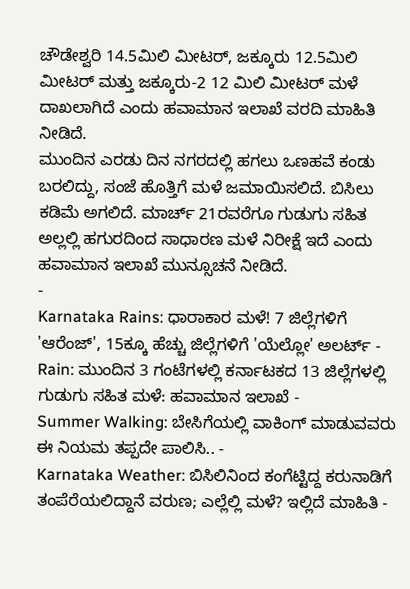ಚೌಡೇಶ್ವರಿ 14.5ಮಿಲಿ ಮೀಟರ್, ಜಕ್ಕೂರು 12.5ಮಿಲಿ ಮೀಟರ್ ಮತ್ತು ಜಕ್ಕೂರು-2 12 ಮಿಲಿ ಮೀಟರ್ ಮಳೆ ದಾಖಲಾಗಿದೆ ಎಂದು ಹವಾಮಾನ ಇಲಾಖೆ ವರದಿ ಮಾಹಿತಿ ನೀಡಿದೆ.
ಮುಂದಿನ ಎರಡು ದಿನ ನಗರದಲ್ಲಿ ಹಗಲು ಒಣಹವೆ ಕಂಡು ಬರಲಿದ್ದು, ಸಂಜೆ ಹೊತ್ತಿಗೆ ಮಳೆ ಜಮಾಯಿಸಲಿದೆ. ಬಿಸಿಲು ಕಡಿಮೆ ಅಗಲಿದೆ. ಮಾರ್ಚ್ 21ರವರೆಗೂ ಗುಡುಗು ಸಹಿತ ಅಲ್ಲಲ್ಲಿ ಹಗುರದಿಂದ ಸಾಧಾರಣ ಮಳೆ ನಿರೀಕ್ಷೆ ಇದೆ ಎಂದು ಹವಾಮಾನ ಇಲಾಖೆ ಮುನ್ಸೂಚನೆ ನೀಡಿದೆ.
-
Karnataka Rains: ಧಾರಾಕಾರ ಮಳೆ! 7 ಜಿಲ್ಲೆಗಳಿಗೆ 'ಆರೆಂಜ್', 15ಕ್ಕೂ ಹೆಚ್ಚು ಜಿಲ್ಲೆಗಳಿಗೆ 'ಯೆಲ್ಲೋ' ಅಲರ್ಟ್ -
Rain: ಮುಂದಿನ 3 ಗಂಟೆಗಳಲ್ಲಿ ಕರ್ನಾಟಕದ 13 ಜಿಲ್ಲೆಗಳಲ್ಲಿ ಗುಡುಗು ಸಹಿತ ಮಳೆ: ಹವಾಮಾನ ಇಲಾಖೆ -
Summer Walking: ಬೇಸಿಗೆಯಲ್ಲಿ ವಾಕಿಂಗ್ ಮಾಡುವವರು ಈ ನಿಯಮ ತಪ್ಪದೇ ಪಾಲಿಸಿ.. -
Karnataka Weather: ಬಿಸಿಲಿನಿಂದ ಕಂಗೆಟ್ಟಿದ್ದ ಕರುನಾಡಿಗೆ ತಂಪೆರೆಯಲಿದ್ದಾನೆ ವರುಣ; ಎಲ್ಲೆಲ್ಲಿ ಮಳೆ? ಇಲ್ಲಿದೆ ಮಾಹಿತಿ -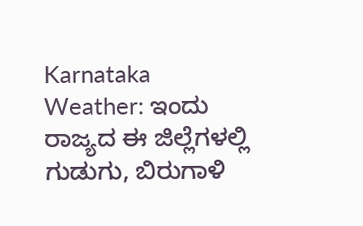Karnataka Weather: ಇಂದು ರಾಜ್ಯದ ಈ ಜಿಲ್ಲೆಗಳಲ್ಲಿ ಗುಡುಗು, ಬಿರುಗಾಳಿ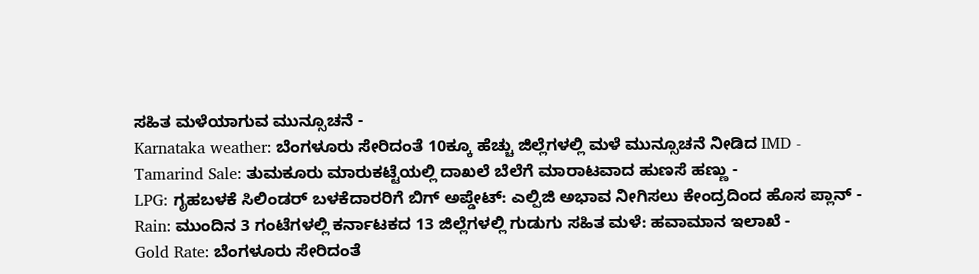ಸಹಿತ ಮಳೆಯಾಗುವ ಮುನ್ಸೂಚನೆ -
Karnataka weather: ಬೆಂಗಳೂರು ಸೇರಿದಂತೆ 10ಕ್ಕೂ ಹೆಚ್ಚು ಜಿಲ್ಲೆಗಳಲ್ಲಿ ಮಳೆ ಮುನ್ಸೂಚನೆ ನೀಡಿದ IMD -
Tamarind Sale: ತುಮಕೂರು ಮಾರುಕಟ್ಟೆಯಲ್ಲಿ ದಾಖಲೆ ಬೆಲೆಗೆ ಮಾರಾಟವಾದ ಹುಣಸೆ ಹಣ್ಣು -
LPG: ಗೃಹಬಳಕೆ ಸಿಲಿಂಡರ್ ಬಳಕೆದಾರರಿಗೆ ಬಿಗ್ ಅಪ್ಡೇಟ್: ಎಲ್ಪಿಜಿ ಅಭಾವ ನೀಗಿಸಲು ಕೇಂದ್ರದಿಂದ ಹೊಸ ಪ್ಲಾನ್ -
Rain: ಮುಂದಿನ 3 ಗಂಟೆಗಳಲ್ಲಿ ಕರ್ನಾಟಕದ 13 ಜಿಲ್ಲೆಗಳಲ್ಲಿ ಗುಡುಗು ಸಹಿತ ಮಳೆ: ಹವಾಮಾನ ಇಲಾಖೆ -
Gold Rate: ಬೆಂಗಳೂರು ಸೇರಿದಂತೆ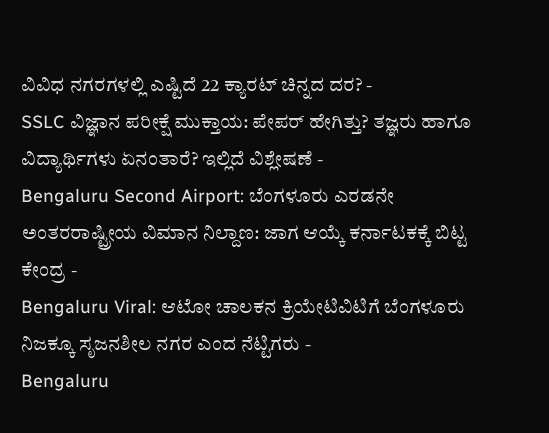ವಿವಿಧ ನಗರಗಳಲ್ಲಿ ಎಷ್ಟಿದೆ 22 ಕ್ಯಾರಟ್ ಚಿನ್ನದ ದರ? -
SSLC ವಿಜ್ಞಾನ ಪರೀಕ್ಷೆ ಮುಕ್ತಾಯ: ಪೇಪರ್ ಹೇಗಿತ್ತು? ತಜ್ಞರು ಹಾಗೂ ವಿದ್ಯಾರ್ಥಿಗಳು ಏನಂತಾರೆ? ಇಲ್ಲಿದೆ ವಿಶ್ಲೇಷಣೆ -
Bengaluru Second Airport: ಬೆಂಗಳೂರು ಎರಡನೇ ಅಂತರರಾಷ್ಟ್ರೀಯ ವಿಮಾನ ನಿಲ್ದಾಣ: ಜಾಗ ಆಯ್ಕೆ ಕರ್ನಾಟಕಕ್ಕೆ ಬಿಟ್ಟ ಕೇಂದ್ರ -
Bengaluru Viral: ಆಟೋ ಚಾಲಕನ ಕ್ರಿಯೇಟಿವಿಟಿಗೆ ಬೆಂಗಳೂರು ನಿಜಕ್ಕೂ ಸೃಜನಶೀಲ ನಗರ ಎಂದ ನೆಟ್ಟಿಗರು -
Bengaluru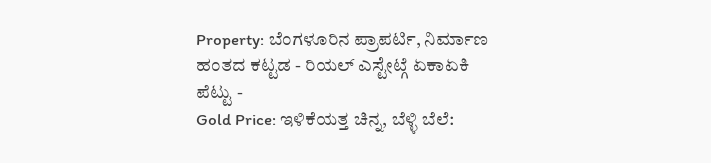Property: ಬೆಂಗಳೂರಿನ ಪ್ರಾಪರ್ಟಿ, ನಿರ್ಮಾಣ ಹಂತದ ಕಟ್ಟಡ - ರಿಯಲ್ ಎಸ್ಟೇಟ್ಗೆ ಏಕಾಏಕಿ ಪೆಟ್ಟು -
Gold Price: ಇಳಿಕೆಯತ್ತ ಚಿನ್ನ, ಬೆಳ್ಳಿ ಬೆಲೆ: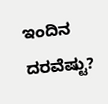ಇಂದಿನ ದರವೆಷ್ಟು?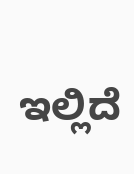ಇಲ್ಲಿದೆ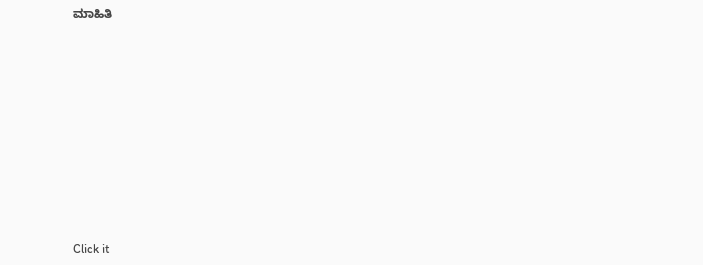ಮಾಹಿತಿ













Click it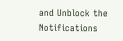and Unblock the Notifications